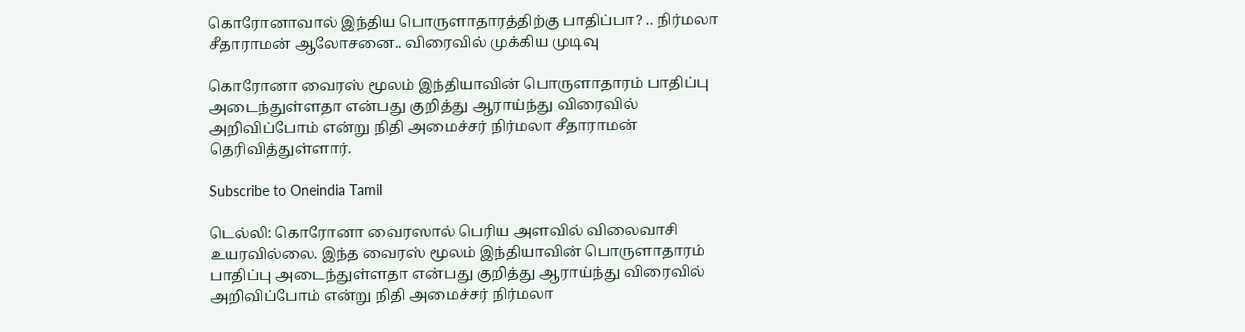கொரோனாவால் இந்திய பொருளாதாரத்திற்கு பாதிப்பா? .. நிர்மலா சீதாராமன் ஆலோசனை.. விரைவில் முக்கிய முடிவு

கொரோனா வைரஸ் மூலம் இந்தியாவின் பொருளாதாரம் பாதிப்பு அடைந்துள்ளதா என்பது குறித்து ஆராய்ந்து விரைவில் அறிவிப்போம் என்று நிதி அமைச்சர் நிர்மலா சீதாராமன் தெரிவித்துள்ளார்.

Subscribe to Oneindia Tamil

டெல்லி: கொரோனா வைரஸால் பெரிய அளவில் விலைவாசி உயரவில்லை. இந்த வைரஸ் மூலம் இந்தியாவின் பொருளாதாரம் பாதிப்பு அடைந்துள்ளதா என்பது குறித்து ஆராய்ந்து விரைவில் அறிவிப்போம் என்று நிதி அமைச்சர் நிர்மலா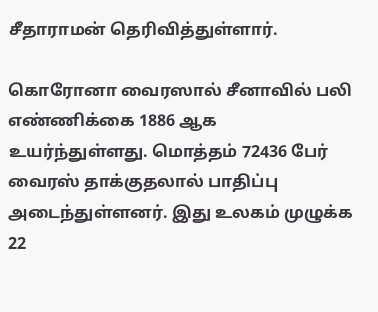சீதாராமன் தெரிவித்துள்ளார்.

கொரோனா வைரஸால் சீனாவில் பலி எண்ணிக்கை 1886 ஆக உயர்ந்துள்ளது. மொத்தம் 72436 பேர் வைரஸ் தாக்குதலால் பாதிப்பு அடைந்துள்ளனர். இது உலகம் முழுக்க 22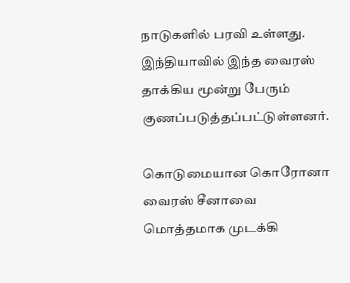நாடுகளில் பரவி உள்ளது. இந்தியாவில் இந்த வைரஸ் தாக்கிய மூன்று பேரும் குணப்படுத்தப்பட்டுள்ளனர்.

கொடுமையான கொரோனா வைரஸ் சீனாவை மொத்தமாக முடக்கி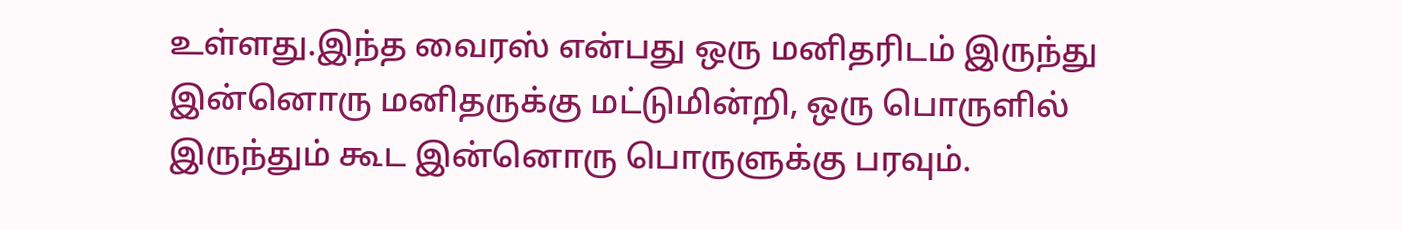உள்ளது.இந்த வைரஸ் என்பது ஒரு மனிதரிடம் இருந்து இன்னொரு மனிதருக்கு மட்டுமின்றி, ஒரு பொருளில் இருந்தும் கூட இன்னொரு பொருளுக்கு பரவும்.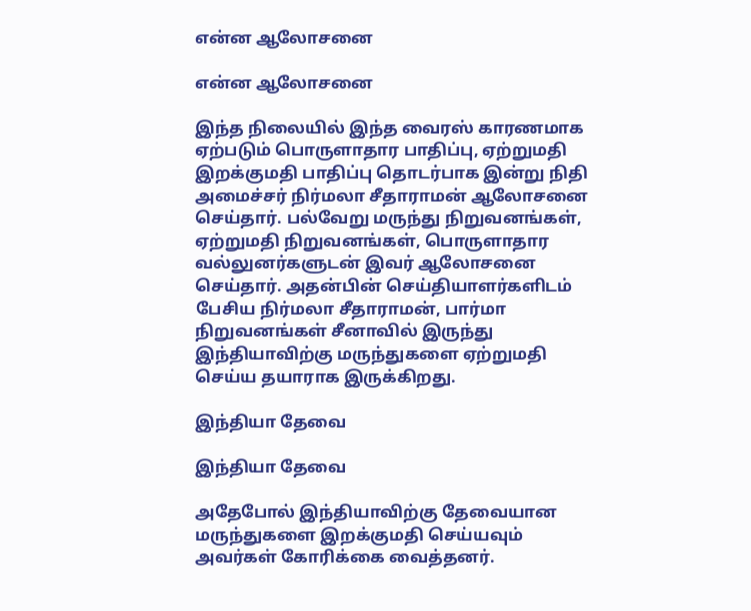என்ன ஆலோசனை

என்ன ஆலோசனை

இந்த நிலையில் இந்த வைரஸ் காரணமாக ஏற்படும் பொருளாதார பாதிப்பு, ஏற்றுமதி இறக்குமதி பாதிப்பு தொடர்பாக இன்று நிதி அமைச்சர் நிர்மலா சீதாராமன் ஆலோசனை செய்தார். பல்வேறு மருந்து நிறுவனங்கள், ஏற்றுமதி நிறுவனங்கள், பொருளாதார வல்லுனர்களுடன் இவர் ஆலோசனை செய்தார். அதன்பின் செய்தியாளர்களிடம் பேசிய நிர்மலா சீதாராமன், பார்மா நிறுவனங்கள் சீனாவில் இருந்து இந்தியாவிற்கு மருந்துகளை ஏற்றுமதி செய்ய தயாராக இருக்கிறது.

இந்தியா தேவை

இந்தியா தேவை

அதேபோல் இந்தியாவிற்கு தேவையான மருந்துகளை இறக்குமதி செய்யவும் அவர்கள் கோரிக்கை வைத்தனர்.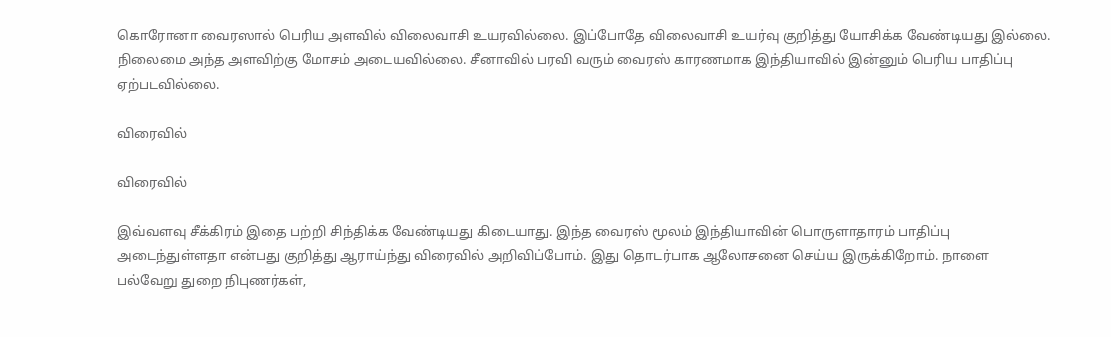கொரோனா வைரஸால் பெரிய அளவில் விலைவாசி உயரவில்லை. இப்போதே விலைவாசி உயர்வு குறித்து யோசிக்க வேண்டியது இல்லை. நிலைமை அந்த அளவிற்கு மோசம் அடையவில்லை. சீனாவில் பரவி வரும் வைரஸ் காரணமாக இந்தியாவில் இன்னும் பெரிய பாதிப்பு ஏற்படவில்லை.

விரைவில்

விரைவில்

இவ்வளவு சீக்கிரம் இதை பற்றி சிந்திக்க வேண்டியது கிடையாது. இந்த வைரஸ் மூலம் இந்தியாவின் பொருளாதாரம் பாதிப்பு அடைந்துள்ளதா என்பது குறித்து ஆராய்ந்து விரைவில் அறிவிப்போம். இது தொடர்பாக ஆலோசனை செய்ய இருக்கிறோம். நாளை பல்வேறு துறை நிபுணர்கள்,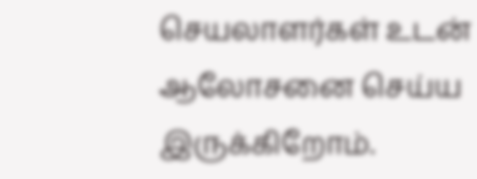செயலாளர்கள் உடன் ஆலோசனை செய்ய இருக்கிறோம்.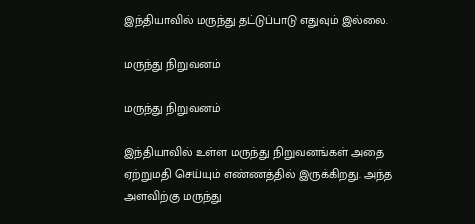இந்தியாவில் மருந்து தட்டுப்பாடு எதுவும் இல்லை.

மருந்து நிறுவனம்

மருந்து நிறுவனம்

இந்தியாவில் உள்ள மருந்து நிறுவனங்கள் அதை ஏற்றுமதி செய்யும் எண்ணத்தில் இருக்கிறது. அந்த அளவிற்கு மருந்து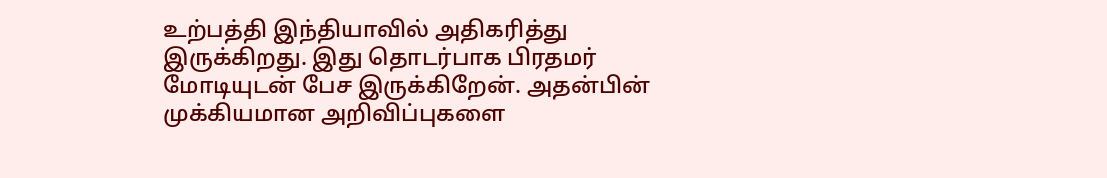உற்பத்தி இந்தியாவில் அதிகரித்து இருக்கிறது. இது தொடர்பாக பிரதமர் மோடியுடன் பேச இருக்கிறேன். அதன்பின் முக்கியமான அறிவிப்புகளை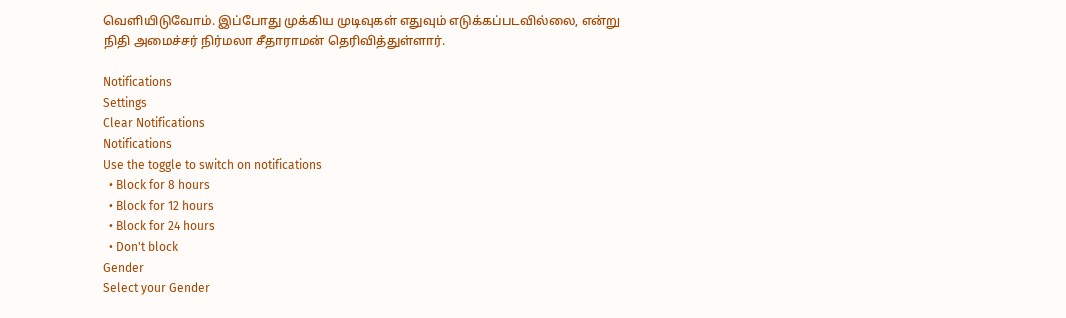வெளியிடுவோம். இப்போது முக்கிய முடிவுகள் எதுவும் எடுக்கப்படவில்லை, என்று நிதி அமைச்சர் நிர்மலா சீதாராமன் தெரிவித்துள்ளார்.

Notifications
Settings
Clear Notifications
Notifications
Use the toggle to switch on notifications
  • Block for 8 hours
  • Block for 12 hours
  • Block for 24 hours
  • Don't block
Gender
Select your Gender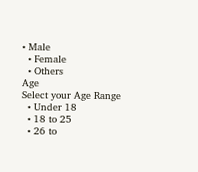• Male
  • Female
  • Others
Age
Select your Age Range
  • Under 18
  • 18 to 25
  • 26 to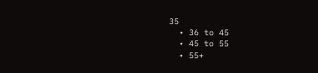35
  • 36 to 45
  • 45 to 55
  • 55+